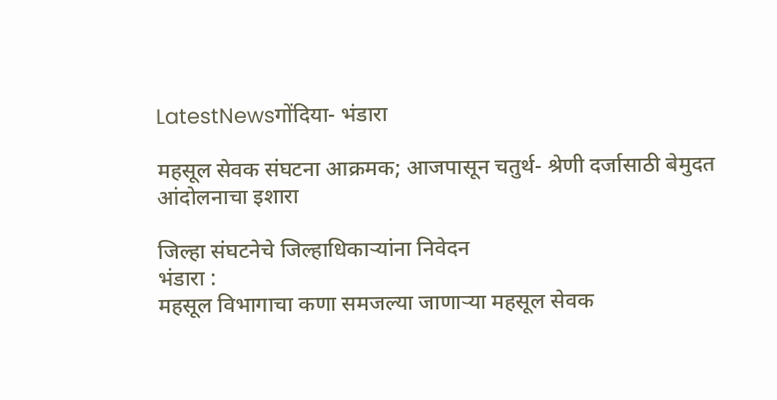LatestNewsगोंदिया- भंडारा

महसूल सेवक संघटना आक्रमक; आजपासून चतुर्थ- श्रेणी दर्जासाठी बेमुदत आंदोलनाचा इशारा

जिल्हा संघटनेचे जिल्हाधिकाऱ्यांना निवेदन
भंडारा :
महसूल विभागाचा कणा समजल्या जाणाऱ्या महसूल सेवक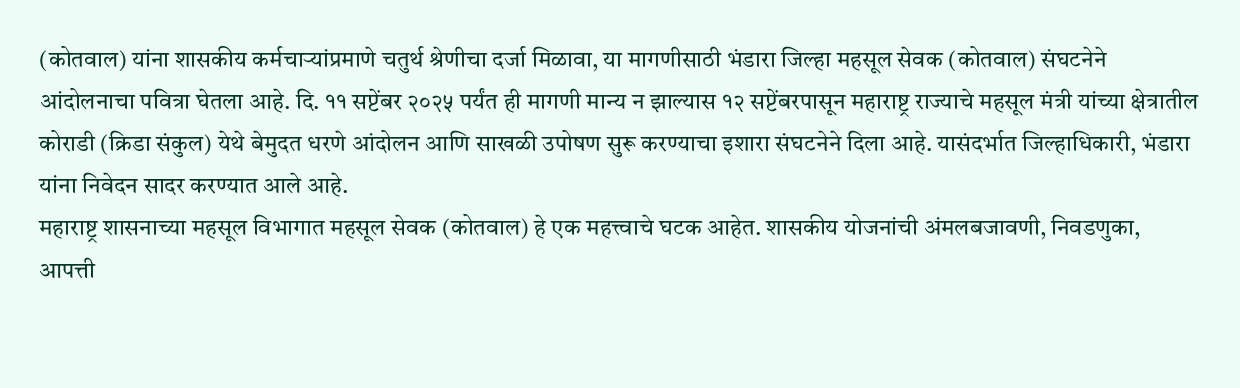(कोतवाल) यांना शासकीय कर्मचाऱ्यांप्रमाणे चतुर्थ श्रेणीचा दर्जा मिळावा, या मागणीसाठी भंडारा जिल्हा महसूल सेवक (कोतवाल) संघटनेने आंदोलनाचा पवित्रा घेतला आहे. दि. ११ सप्टेंबर २०२५ पर्यंत ही मागणी मान्य न झाल्यास १२ सप्टेंबरपासून महाराष्ट्र राज्याचे महसूल मंत्री यांच्या क्षेत्रातील कोराडी (क्रिडा संकुल) येथे बेमुदत धरणे आंदोलन आणि साखळी उपोषण सुरू करण्याचा इशारा संघटनेने दिला आहे. यासंदर्भात जिल्हाधिकारी, भंडारा यांना निवेदन सादर करण्यात आले आहे.
महाराष्ट्र शासनाच्या महसूल विभागात महसूल सेवक (कोतवाल) हे एक महत्त्वाचे घटक आहेत. शासकीय योजनांची अंमलबजावणी, निवडणुका, आपत्ती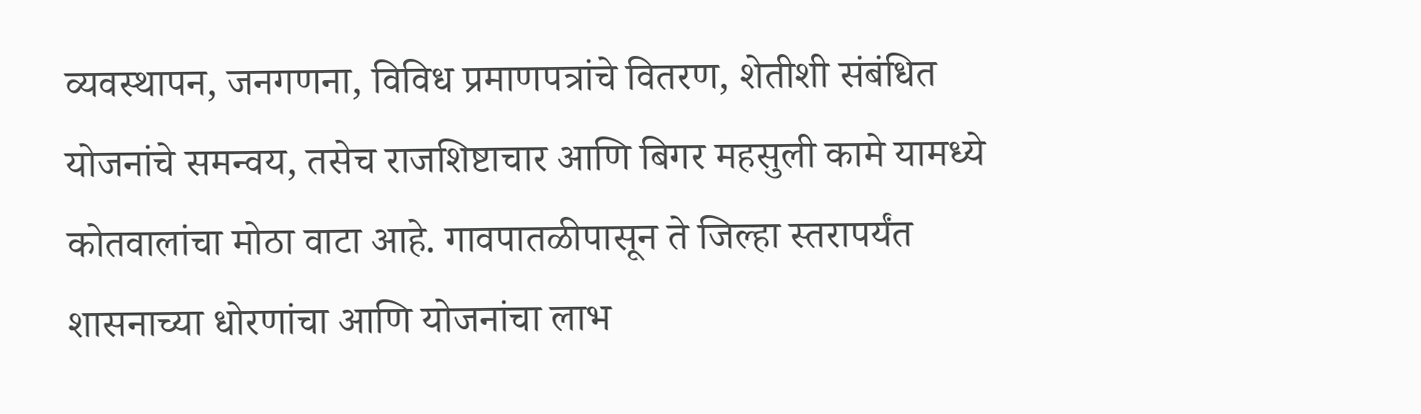व्यवस्थापन, जनगणना, विविध प्रमाणपत्रांचे वितरण, शेतीशी संबंधित योजनांचे समन्वय, तसेच राजशिष्टाचार आणि बिगर महसुली कामे यामध्ये कोतवालांचा मोठा वाटा आहे. गावपातळीपासून ते जिल्हा स्तरापर्यंत शासनाच्या धोरणांचा आणि योजनांचा लाभ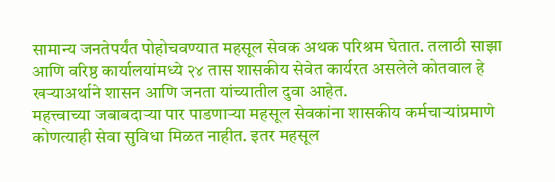सामान्य जनतेपर्यंत पोहोचवण्यात महसूल सेवक अथक परिश्रम घेतात. तलाठी साझा आणि वरिष्ठ कार्यालयांमध्ये २४ तास शासकीय सेवेत कार्यरत असलेले कोतवाल हे खऱ्याअर्थाने शासन आणि जनता यांच्यातील दुवा आहेत.
महत्त्वाच्या जबाबदाऱ्या पार पाडणाऱ्या महसूल सेवकांना शासकीय कर्मचाऱ्यांप्रमाणे कोणत्याही सेवा सुविधा मिळत नाहीत. इतर महसूल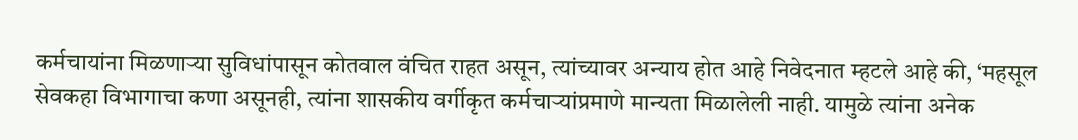कर्मचायांना मिळणाऱ्या सुविधांपासून कोतवाल वंचित राहत असून, त्यांच्यावर अन्याय होत आहे निवेदनात म्हटले आहे की, ‘महसूल सेवकहा विभागाचा कणा असूनही, त्यांना शासकीय वर्गीकृत कर्मचाऱ्यांप्रमाणे मान्यता मिळालेली नाही. यामुळे त्यांना अनेक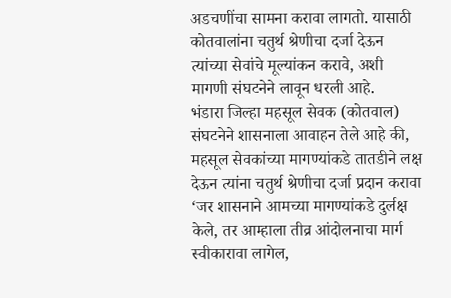अडचणींचा सामना करावा लागतो. यासाठी कोतवालांना चतुर्थ श्रेणीचा दर्जा देऊन त्यांच्या सेवांचे मूल्यांकन करावे, अशी मागणी संघटनेने लावून धरली आहे.
भंडारा जिल्हा महसूल सेवक (कोतवाल) संघटनेने शासनाला आवाहन तेले आहे की, महसूल सेवकांच्या मागण्यांकडे तातडीने लक्ष देऊन त्यांना चतुर्थ श्रेणीचा दर्जा प्रदान करावा ‘जर शासनाने आमच्या मागण्यांकडे दुर्लक्ष केले, तर आम्हाला तीव्र आंदोलनाचा मार्ग स्वीकारावा लागेल,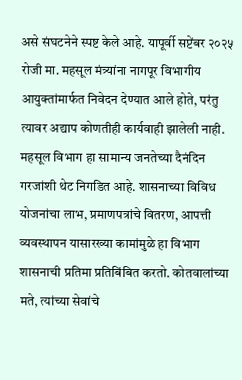असे संघटनेने स्पष्ट केले आहे. यापूर्वी सप्टेंबर २०२५ रोजी मा. महसूल मंत्र्यांना नागपूर विभागीय आयुक्तांमार्फत निवेदन देण्यात आले होते, परंतु त्यावर अद्याप कोणतीही कार्यवाही झालेली नाही. महसूल विभाग हा सामान्य जनतेच्या दैनंदिन गरजांशी थेट निगडित आहे. शासनाच्या विविध योजनांचा लाभ, प्रमाणपत्रांचे वितरण, आपत्ती व्यवस्थापन यासारख्या कामांमुळे हा विभाग शासनाची प्रतिमा प्रतिबिंबित करतो. कोतवालांच्या मते, त्यांच्या सेवांचे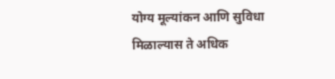योग्य मूल्यांकन आणि सुविधा मिळाल्यास ते अधिक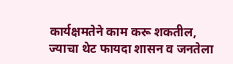कार्यक्षमतेने काम करू शकतील, ज्याचा थेट फायदा शासन व जनतेला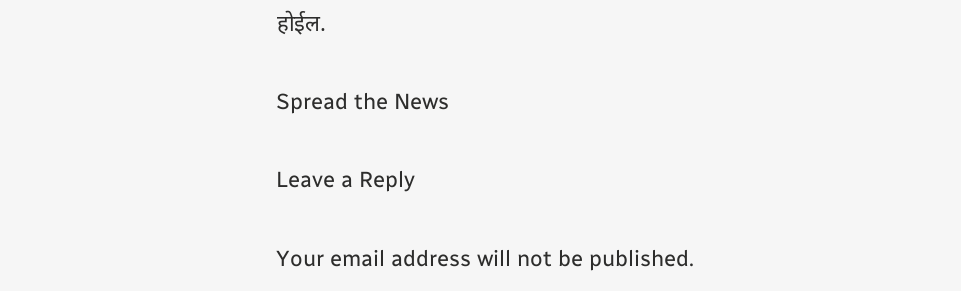होईल.

Spread the News

Leave a Reply

Your email address will not be published.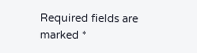Required fields are marked *